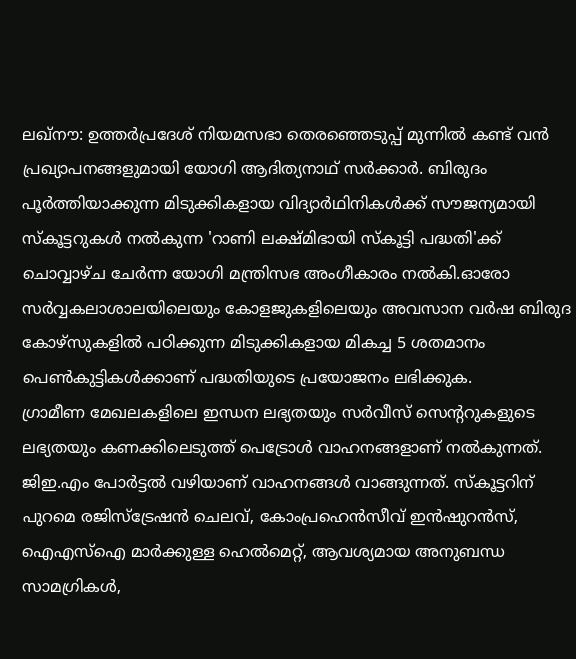ലഖ്നൗ: ഉത്തർപ്രദേശ് നിയമസഭാ തെരഞ്ഞെടുപ്പ് മുന്നിൽ കണ്ട് വൻ പ്രഖ്യാപനങ്ങളുമായി യോഗി ആദിത്യനാഥ് സർക്കാർ. ബിരുദം പൂർത്തിയാക്കുന്ന മിടുക്കികളായ വിദ്യാർഥിനികൾക്ക് സൗജന്യമായി സ്കൂട്ടറുകൾ നൽകുന്ന 'റാണി ലക്ഷ്മിഭായി സ്കൂട്ടി പദ്ധതി'ക്ക് ചൊവ്വാഴ്ച ചേർന്ന യോഗി മന്ത്രിസഭ അംഗീകാരം നൽകി.ഓരോ സർവ്വകലാശാലയിലെയും കോളജുകളിലെയും അവസാന വർഷ ബിരുദ കോഴ്സുകളിൽ പഠിക്കുന്ന മിടുക്കികളായ മികച്ച 5 ശതമാനം പെൺകുട്ടികൾക്കാണ് പദ്ധതിയുടെ പ്രയോജനം ലഭിക്കുക.
ഗ്രാമീണ മേഖലകളിലെ ഇന്ധന ലഭ്യതയും സർവീസ് സെന്ററുകളുടെ ലഭ്യതയും കണക്കിലെടുത്ത് പെട്രോൾ വാഹനങ്ങളാണ് നൽകുന്നത്. ജിഇ.എം പോർട്ടൽ വഴിയാണ് വാഹനങ്ങൾ വാങ്ങുന്നത്. സ്കൂട്ടറിന് പുറമെ രജിസ്ട്രേഷൻ ചെലവ്, കോംപ്രഹെൻസീവ് ഇൻഷുറൻസ്, ഐഎസ്ഐ മാർക്കുള്ള ഹെൽമെറ്റ്, ആവശ്യമായ അനുബന്ധ സാമഗ്രികൾ,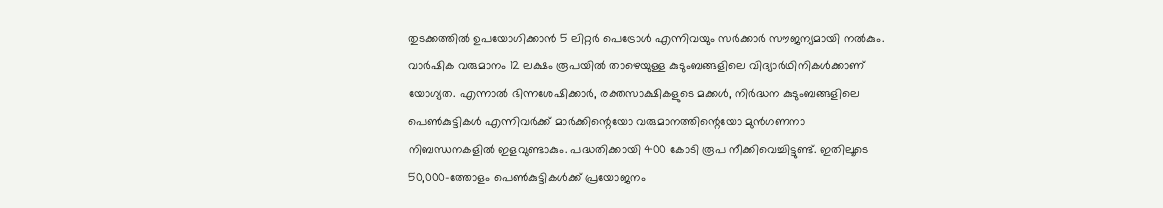തുടക്കത്തിൽ ഉപയോഗിക്കാൻ 5 ലിറ്റർ പെട്രോൾ എന്നിവയും സർക്കാർ സൗജന്യമായി നൽകും. വാർഷിക വരുമാനം 12 ലക്ഷം രൂപയിൽ താഴെയുള്ള കുടുംബങ്ങളിലെ വിദ്യാർഥിനികൾക്കാണ് യോഗ്യത. എന്നാൽ ഭിന്നശേഷിക്കാർ, രക്തസാക്ഷികളുടെ മക്കൾ, നിർദ്ധന കുടുംബങ്ങളിലെ പെൺകുട്ടികൾ എന്നിവർക്ക് മാർക്കിന്റെയോ വരുമാനത്തിന്റെയോ മുൻഗണനാ നിബന്ധനകളിൽ ഇളവുണ്ടാകും. പദ്ധതിക്കായി 400 കോടി രൂപ നീക്കിവെച്ചിട്ടുണ്ട്. ഇതിലൂടെ 50,000-ത്തോളം പെൺകുട്ടികൾക്ക് പ്രയോജനം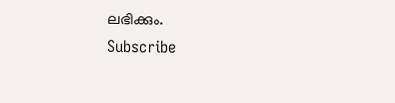ലഭിക്കും.
Subscribe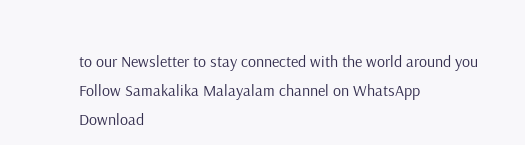to our Newsletter to stay connected with the world around you
Follow Samakalika Malayalam channel on WhatsApp
Download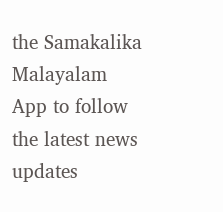the Samakalika Malayalam App to follow the latest news updates